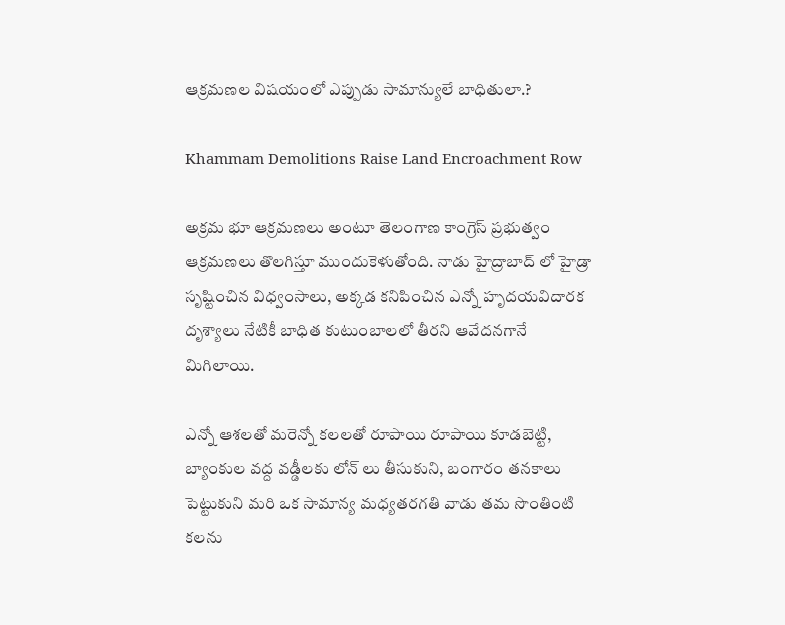ఆక్రమణల విషయంలో ఎప్పుడు సామాన్యులే బాధితులా.?

Khammam Demolitions Raise Land Encroachment Row

అక్రమ భూ ఆక్రమణలు అంటూ తెలంగాణ కాంగ్రెస్ ప్రభుత్వం ఆక్రమణలు తొలగిస్తూ ముందుకెళుతోంది. నాడు హైద్రాబాద్ లో హైడ్రా సృష్టించిన విధ్వంసాలు, అక్కడ కనిపించిన ఎన్నో హృదయవిదారక దృశ్యాలు నేటికీ బాధిత కుటుంబాలలో తీరని ఆవేదనగానే మిగిలాయి.

ఎన్నో ఆశలతో మరెన్నో కలలతో రూపాయి రూపాయి కూడబెట్టి, బ్యాంకుల వద్ద వడ్డీలకు లోన్ లు తీసుకుని, బంగారం తనకాలు పెట్టుకుని మరి ఒక సామాన్య మధ్యతరగతి వాడు తమ సొంతింటి కలను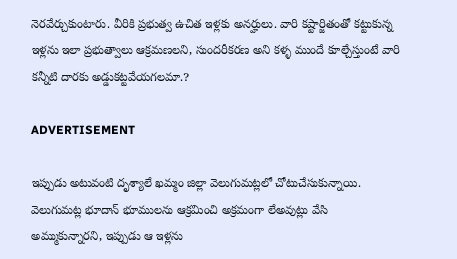నెరవేర్చుకుంటారు. వీరికి ప్రభుత్వ ఉచిత ఇళ్లకు అనర్హులు. వారి కష్టార్జితంతో కట్టుకున్న ఇళ్లను ఇలా ప్రభుత్వాలు ఆక్రమణలని, సుందరీకరణ అని కళ్ళ ముందే కూల్చేస్తుంటే వారి కన్నీటి దారకు అడ్డుకట్టవేయగలమా.?

ADVERTISEMENT

ఇప్పుడు అటువంటి దృశ్యాలే ఖమ్మం జిల్లా వెలుగుమట్లలో చోటుచేసుకున్నాయి. వెలుగుమట్ల భూదాన్ భూములను ఆక్రమించి అక్రమంగా లేఅవుట్లు వేసి అమ్ముకున్నారని, ఇప్పుడు ఆ ఇళ్లను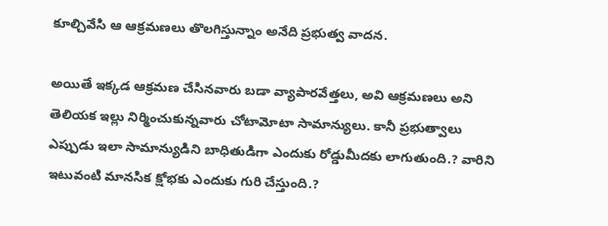కూల్చివేసి ఆ ఆక్రమణలు తొలగిస్తున్నాం అనేది ప్రభుత్వ వాదన.

అయితే ఇక్కడ ఆక్రమణ చేసినవారు బడా వ్యాపారవేత్తలు, అవి ఆక్రమణలు అని తెలియక ఇల్లు నిర్మించుకున్నవారు చోటామోటా సామాన్యులు. కానీ ప్రభుత్వాలు ఎప్పుడు ఇలా సామాన్యుడిని బాధితుడిగా ఎందుకు రోడ్డుమీదకు లాగుతుంది.? వారిని ఇటువంటి మానసిక క్షోభకు ఎందుకు గురి చేస్తుంది.?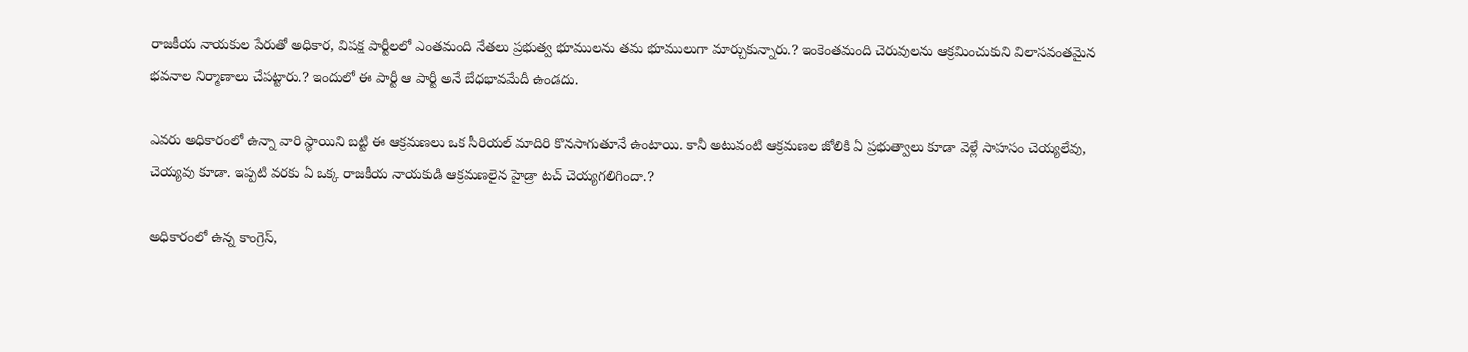రాజకీయ నాయకుల పేరుతో అధికార, విపక్ష పార్టీలలో ఎంతమంది నేతలు ప్రభుత్వ భూములను తమ భూములుగా మార్చుకున్నారు.? ఇంకెంతమంది చెరువులను ఆక్రమించుకుని విలాసవంతమైన భవనాల నిర్మాణాలు చేపట్టారు.? ఇందులో ఈ పార్టీ ఆ పార్టీ అనే బేధభావమేదీ ఉండదు.

ఎవరు అధికారంలో ఉన్నా వారి స్థాయిని బట్టి ఈ ఆక్రమణలు ఒక సీరియల్ మాదిరి కొనసాగుతూనే ఉంటాయి. కానీ అటువంటి ఆక్రమణల జోలికి ఏ ప్రభుత్వాలు కూడా వెళ్లే సాహసం చెయ్యలేవు, చెయ్యవు కూడా. ఇప్పటి వరకు ఏ ఒక్క రాజకీయ నాయకుడి ఆక్రమణలైన హైడ్రా టచ్ చెయ్యగలిగిందా.?

అధికారంలో ఉన్న కాంగ్రెస్,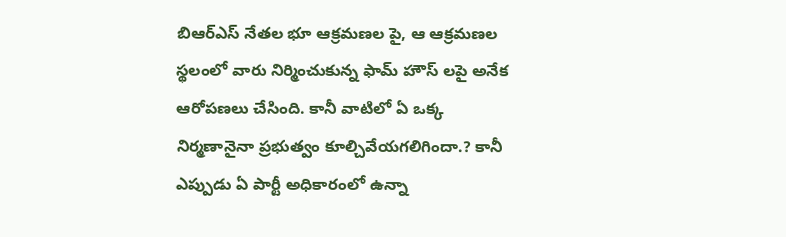బిఆర్ఎస్ నేతల భూ ఆక్రమణల పై, ఆ ఆక్రమణల స్థలంలో వారు నిర్మించుకున్న ఫామ్ హౌస్ లపై అనేక ఆరోపణలు చేసింది. కానీ వాటిలో ఏ ఒక్క నిర్మణానైనా ప్రభుత్వం కూల్చివేయగలిగిందా.? కానీ ఎప్పుడు ఏ పార్టీ అధికారంలో ఉన్నా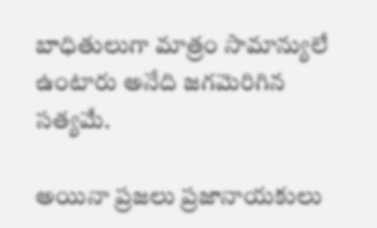బాధితులుగా మాత్రం సామాన్యులే ఉంటారు అనేది జగమెరిగిన సత్యమే.

అయినా ప్రజలు ప్రజానాయకులు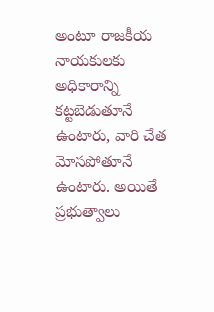అంటూ రాజకీయ నాయకులకు అధికారాన్ని కట్టబెడుతూనే ఉంటారు, వారి చేత మోసపోతూనే ఉంటారు. అయితే ప్రభుత్వాలు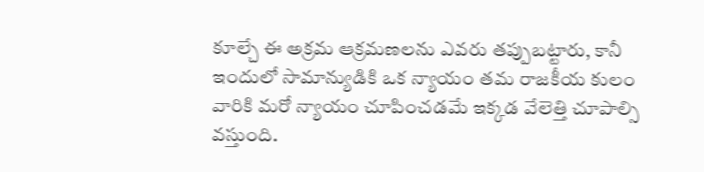కూల్చే ఈ అక్రమ ఆక్రమణలను ఎవరు తప్పుబట్టారు, కానీ ఇందులో సామాన్యుడికి ఒక న్యాయం తమ రాజకీయ కులం వారికి మరో న్యాయం చూపించడమే ఇక్కడ వేలెత్తి చూపాల్సి వస్తుంది.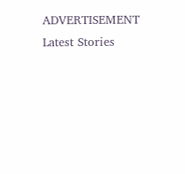ADVERTISEMENT
Latest Stories